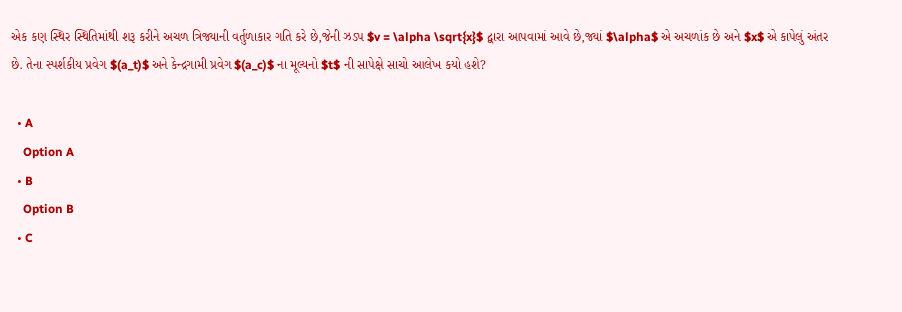એક કણ સ્થિર સ્થિતિમાંથી શરૂ કરીને અચળ ત્રિજ્યાની વર્તુળાકાર ગતિ કરે છે,જેની ઝડપ $v = \alpha \sqrt{x}$ દ્વારા આપવામાં આવે છે,જ્યાં $\alpha$ એ અચળાંક છે અને $x$ એ કાપેલું અંતર છે. તેના સ્પર્શકીય પ્રવેગ $(a_t)$ અને કેન્દ્રગામી પ્રવેગ $(a_c)$ ના મૂલ્યનો $t$ ની સાપેક્ષે સાચો આલેખ કયો હશે?

  • A
    Option A
  • B
    Option B
  • C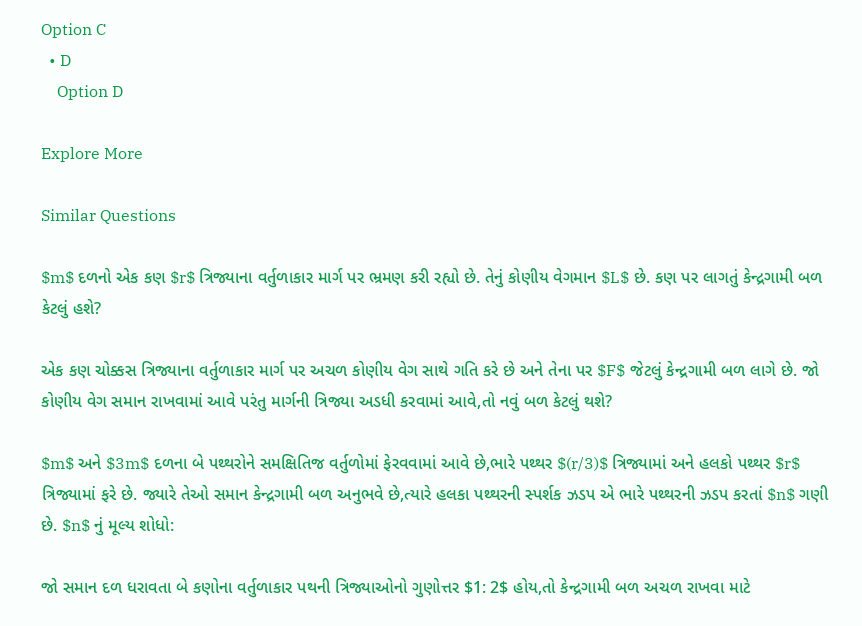Option C
  • D
    Option D

Explore More

Similar Questions

$m$ દળનો એક કણ $r$ ત્રિજ્યાના વર્તુળાકાર માર્ગ પર ભ્રમણ કરી રહ્યો છે. તેનું કોણીય વેગમાન $L$ છે. કણ પર લાગતું કેન્દ્રગામી બળ કેટલું હશે?

એક કણ ચોક્કસ ત્રિજ્યાના વર્તુળાકાર માર્ગ પર અચળ કોણીય વેગ સાથે ગતિ કરે છે અને તેના પર $F$ જેટલું કેન્દ્રગામી બળ લાગે છે. જો કોણીય વેગ સમાન રાખવામાં આવે પરંતુ માર્ગની ત્રિજ્યા અડધી કરવામાં આવે,તો નવું બળ કેટલું થશે?

$m$ અને $3m$ દળના બે પથ્થરોને સમક્ષિતિજ વર્તુળોમાં ફેરવવામાં આવે છે,ભારે પથ્થર $(r/3)$ ત્રિજ્યામાં અને હલકો પથ્થર $r$ ત્રિજ્યામાં ફરે છે. જ્યારે તેઓ સમાન કેન્દ્રગામી બળ અનુભવે છે,ત્યારે હલકા પથ્થરની સ્પર્શક ઝડપ એ ભારે પથ્થરની ઝડપ કરતાં $n$ ગણી છે. $n$ નું મૂલ્ય શોધો:

જો સમાન દળ ધરાવતા બે કણોના વર્તુળાકાર પથની ત્રિજ્યાઓનો ગુણોત્તર $1: 2$ હોય,તો કેન્દ્રગામી બળ અચળ રાખવા માટે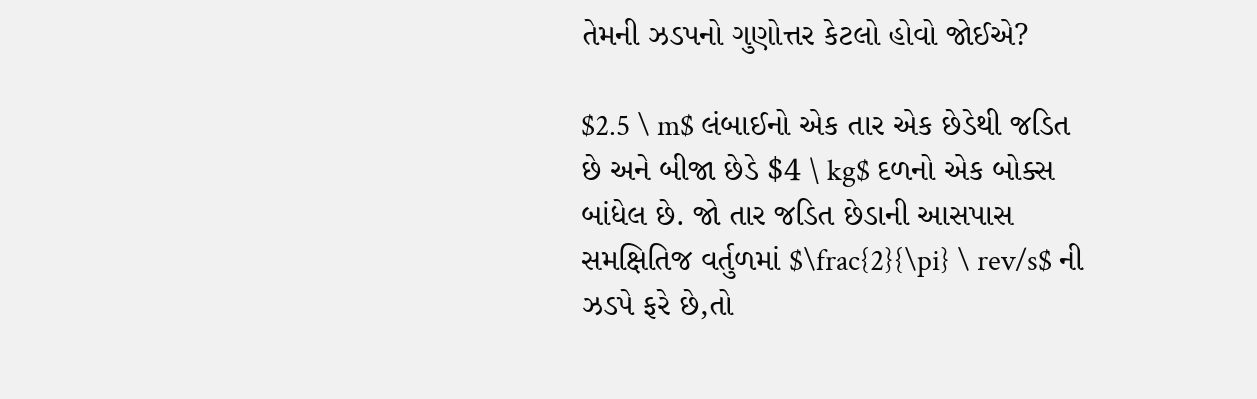તેમની ઝડપનો ગુણોત્તર કેટલો હોવો જોઈએ?

$2.5 \ m$ લંબાઈનો એક તાર એક છેડેથી જડિત છે અને બીજા છેડે $4 \ kg$ દળનો એક બોક્સ બાંધેલ છે. જો તાર જડિત છેડાની આસપાસ સમક્ષિતિજ વર્તુળમાં $\frac{2}{\pi} \ rev/s$ ની ઝડપે ફરે છે,તો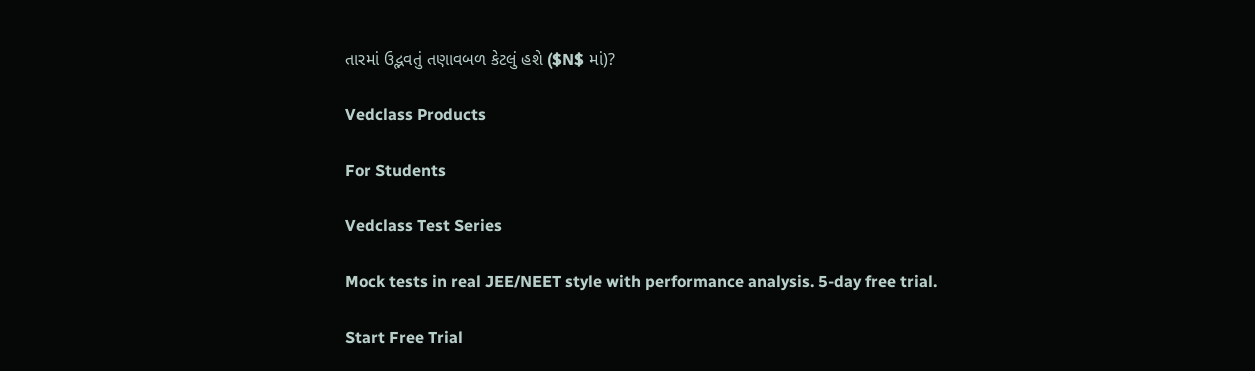તારમાં ઉદ્ભવતું તણાવબળ કેટલું હશે ($N$ માં)?

Vedclass Products

For Students

Vedclass Test Series

Mock tests in real JEE/NEET style with performance analysis. 5-day free trial.

Start Free Trial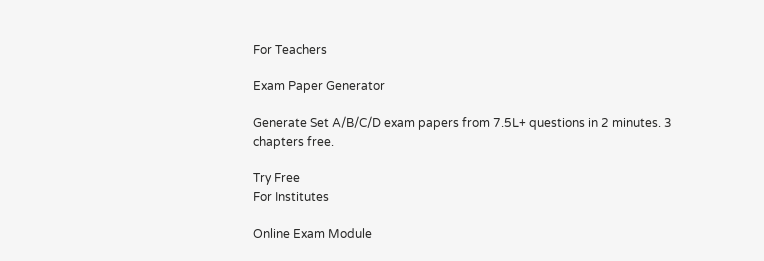For Teachers

Exam Paper Generator

Generate Set A/B/C/D exam papers from 7.5L+ questions in 2 minutes. 3 chapters free.

Try Free
For Institutes

Online Exam Module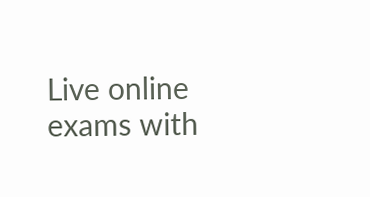Live online exams with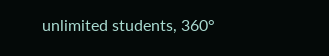unlimited students, 360°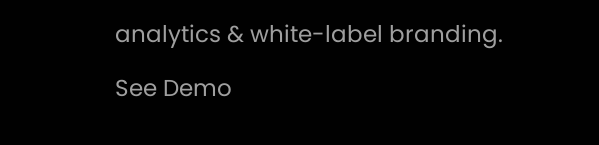analytics & white-label branding.

See Demo